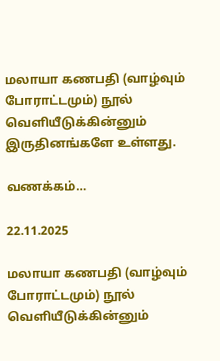மலாயா கணபதி (வாழ்வும் போராட்டமும்) நூல் வெளியீடுக்கின்னும் இருதினங்களே உள்ளது.

வணக்கம்…

22.11.2025

மலாயா கணபதி (வாழ்வும் போராட்டமும்) நூல் வெளியீடுக்கின்னும்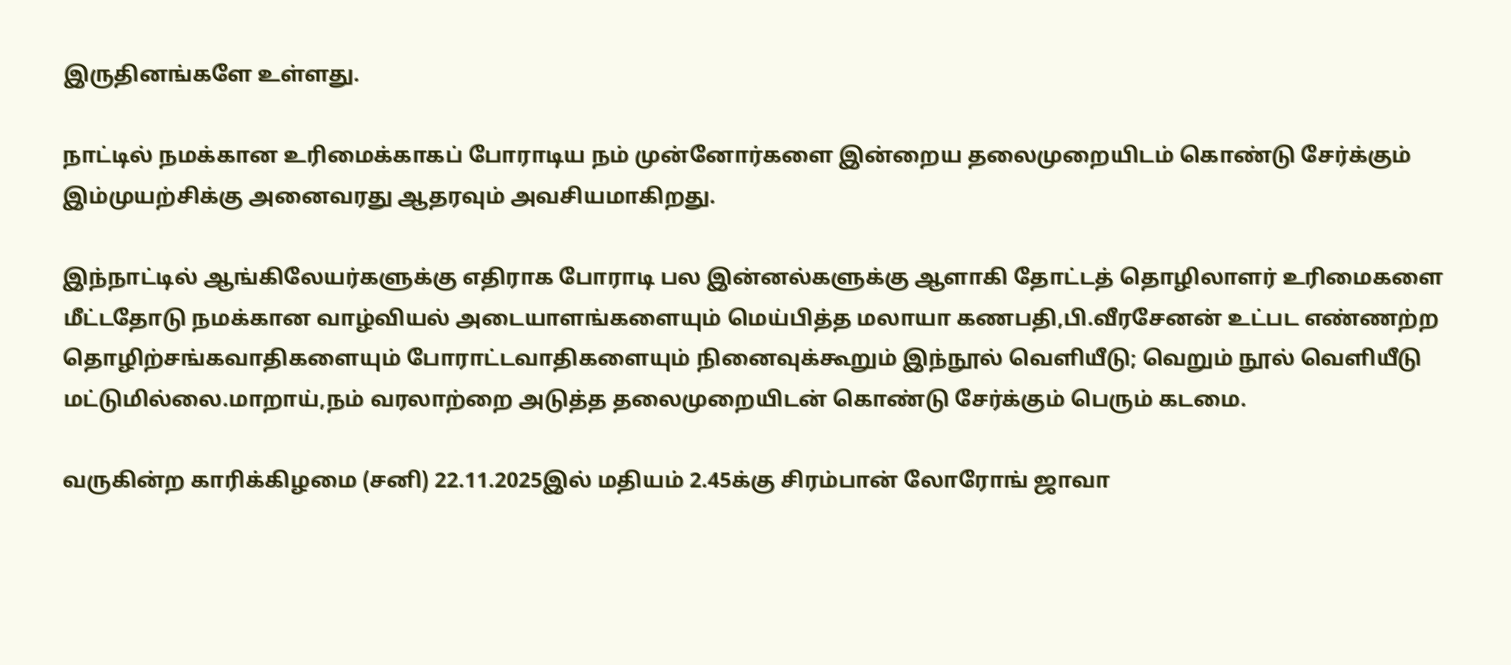இருதினங்களே உள்ளது.

நாட்டில் நமக்கான உரிமைக்காகப் போராடிய நம் முன்னோர்களை இன்றைய தலைமுறையிடம் கொண்டு சேர்க்கும் இம்முயற்சிக்கு அனைவரது ஆதரவும் அவசியமாகிறது.

இந்நாட்டில் ஆங்கிலேயர்களுக்கு எதிராக போராடி பல இன்னல்களுக்கு ஆளாகி தோட்டத் தொழிலாளர் உரிமைகளை மீட்டதோடு நமக்கான வாழ்வியல் அடையாளங்களையும் மெய்பித்த மலாயா கணபதி,பி.வீரசேனன் உட்பட எண்ணற்ற தொழிற்சங்கவாதிகளையும் போராட்டவாதிகளையும் நினைவுக்கூறும் இந்நூல் வெளியீடு; வெறும் நூல் வெளியீடு மட்டுமில்லை.மாறாய்,நம் வரலாற்றை அடுத்த தலைமுறையிடன் கொண்டு சேர்க்கும் பெரும் கடமை.

வருகின்ற காரிக்கிழமை (சனி) 22.11.2025இல் மதியம் 2.45க்கு சிரம்பான் லோரோங் ஜாவா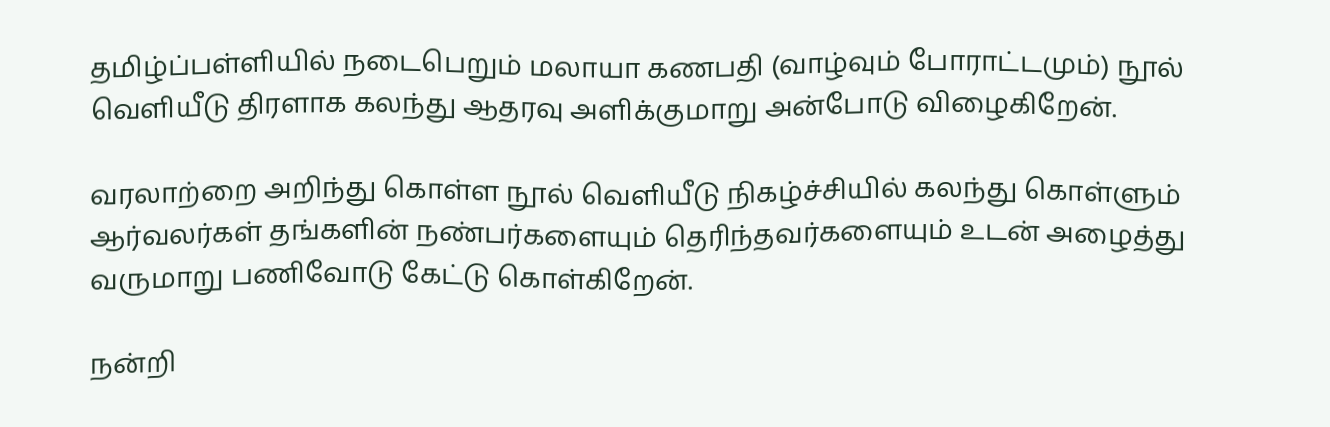தமிழ்ப்பள்ளியில் நடைபெறும் மலாயா கணபதி (வாழ்வும் போராட்டமும்) நூல் வெளியீடு திரளாக கலந்து ஆதரவு அளிக்குமாறு அன்போடு விழைகிறேன்.

வரலாற்றை அறிந்து கொள்ள நூல் வெளியீடு நிகழ்ச்சியில் கலந்து கொள்ளும் ஆர்வலர்கள் தங்களின் நண்பர்களையும் தெரிந்தவர்களையும் உடன் அழைத்து வருமாறு பணிவோடு கேட்டு கொள்கிறேன்.

நன்றி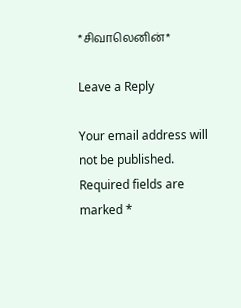*சிவாலெனின்*

Leave a Reply

Your email address will not be published. Required fields are marked *